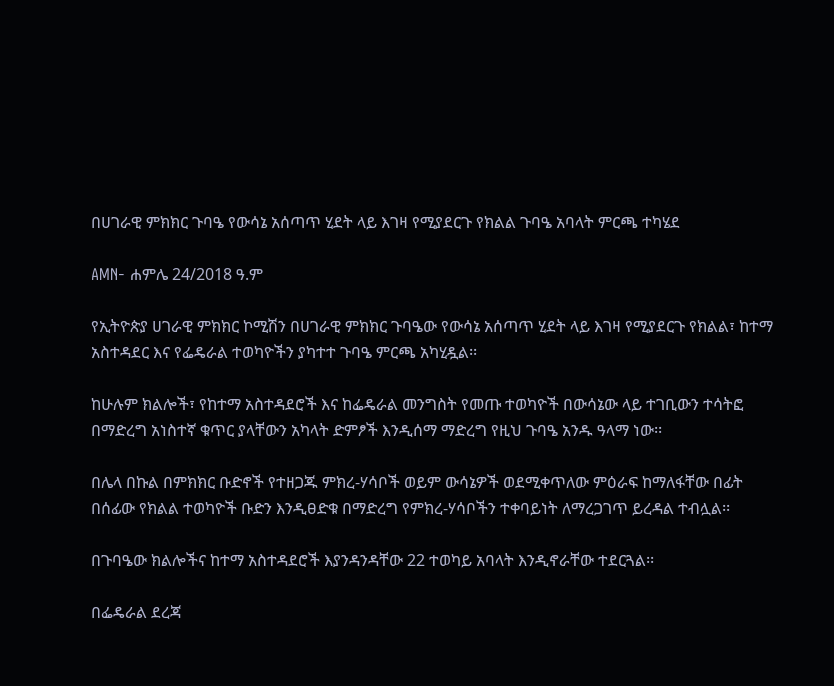በሀገራዊ ምክክር ጉባዔ የውሳኔ አሰጣጥ ሂደት ላይ እገዛ የሚያደርጉ የክልል ጉባዔ አባላት ምርጫ ተካሄደ

AMN- ሐምሌ 24/2018 ዓ.ም

የኢትዮጵያ ሀገራዊ ምክክር ኮሚሽን በሀገራዊ ምክክር ጉባዔው የውሳኔ አሰጣጥ ሂደት ላይ እገዛ የሚያደርጉ የክልል፣ ከተማ አስተዳደር እና የፌዴራል ተወካዮችን ያካተተ ጉባዔ ምርጫ አካሂዷል፡፡

ከሁሉም ክልሎች፣ የከተማ አስተዳደሮች እና ከፌዴራል መንግስት የመጡ ተወካዮች በውሳኔው ላይ ተገቢውን ተሳትፎ በማድረግ አነስተኛ ቁጥር ያላቸውን አካላት ድምፆች እንዲሰማ ማድረግ የዚህ ጉባዔ አንዱ ዓላማ ነው፡፡

በሌላ በኩል በምክክር ቡድኖች የተዘጋጁ ምክረ-ሃሳቦች ወይም ውሳኔዎች ወደሚቀጥለው ምዕራፍ ከማለፋቸው በፊት በሰፊው የክልል ተወካዮች ቡድን እንዲፀድቁ በማድረግ የምክረ-ሃሳቦችን ተቀባይነት ለማረጋገጥ ይረዳል ተብሏል፡፡

በጉባዔው ክልሎችና ከተማ አስተዳደሮች እያንዳንዳቸው 22 ተወካይ አባላት እንዲኖራቸው ተደርጓል፡፡

በፌዴራል ደረጃ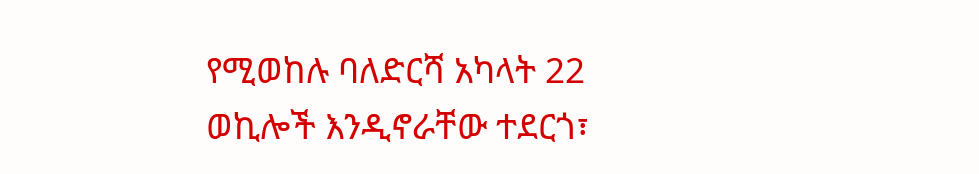የሚወከሉ ባለድርሻ አካላት 22 ወኪሎች እንዲኖራቸው ተደርጎ፣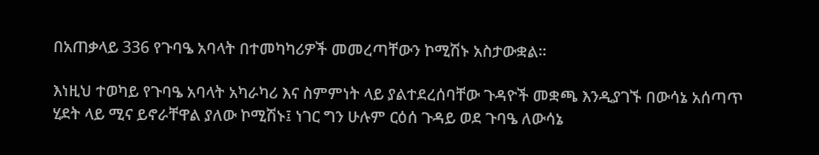በአጠቃላይ 336 የጉባዔ አባላት በተመካካሪዎች መመረጣቸውን ኮሚሽኑ አስታውቋል፡፡

እነዚህ ተወካይ የጉባዔ አባላት አካራካሪ እና ስምምነት ላይ ያልተደረሰባቸው ጉዳዮች መቋጫ እንዲያገኙ በውሳኔ አሰጣጥ ሂደት ላይ ሚና ይኖራቸዋል ያለው ኮሚሽኑ፤ ነገር ግን ሁሉም ርዕሰ ጉዳይ ወደ ጉባዔ ለውሳኔ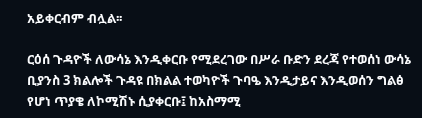አይቀርብም ብሏል፡፡

ርዕሰ ጉዳዮች ለውሳኔ እንዲቀርቡ የሚደረገው በሥራ ቡድን ደረጃ የተወሰነ ውሳኔ ቢያንስ 3 ክልሎች ጉዳዩ በክልል ተወካዮች ጉባዔ እንዲታይና እንዲወሰን ግልፅ የሆነ ጥያቄ ለኮሚሽኑ ሲያቀርቡ፤ ከአስማሚ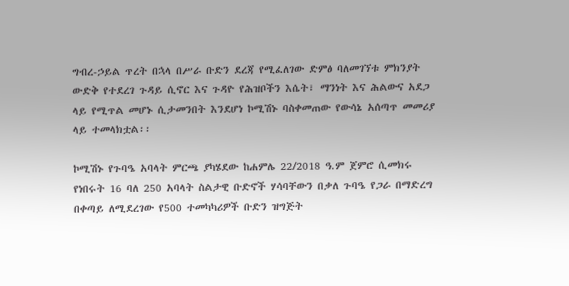ግብረ-ኃይል ጥረት በኋላ በሥራ ቡድን ደረጃ የሚፈለገው ድምፅ ባለመገኘቱ ምክንያት ውድቅ የተደረገ ጉዳይ ሲኖር እና ጉዳዮ የሕዝቦችን እሴት፣ ማንነት እና ሕልውና አደጋ ላይ የሚጥል መሆኑ ሲታመንበት እንደሆነ ኮሚሽኑ ባስቀመጠው የውሳኔ አሰጣጥ መመሪያ ላይ ተመላክቷል፡፡

ኮሚሽኑ የጉባዔ አባላት ምርጫ ያካሄደው ከሐምሌ 22/2018 ዓ.ም ጀምሮ ሲመክሩ የነበሩት 16 ባለ 250 አባላት ስልታዊ ቡድኖች ሃሳባቸውን በቃለ ጉባዔ የጋራ በማድረግ በቀጣይ ለሚደረገው የ500 ተመካካሪዎች ቡድን ዝግጅት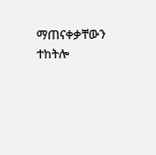ማጠናቀቃቸውን ተከትሎ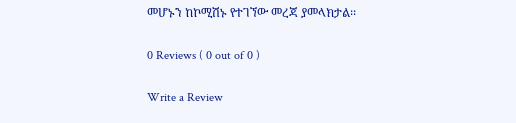መሆኑን ከኮሚሽኑ የተገኘው መረጃ ያመላክታል፡፡

0 Reviews ( 0 out of 0 )

Write a Review